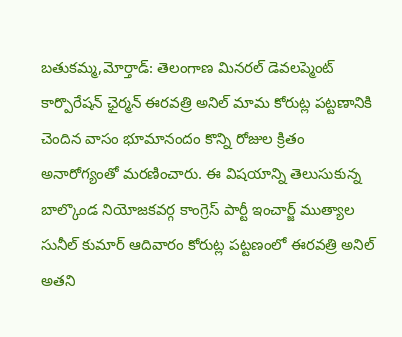బతుకమ్మ,మోర్తాడ్: తెలంగాణ మినరల్ డెవలప్మెంట్ కార్పొరేషన్ ఛైర్మన్ ఈరవత్రి అనిల్ మామ కోరుట్ల పట్టణానికి చెందిన వాసం భూమానందం కొన్ని రోజుల క్రితం అనారోగ్యంతో మరణించారు. ఈ విషయాన్ని తెలుసుకున్న బాల్కొండ నియోజకవర్గ కాంగ్రెస్ పార్టీ ఇంచార్జ్ ముత్యాల సునీల్ కుమార్ ఆదివారం కోరుట్ల పట్టణంలో ఈరవత్రి అనిల్ అతని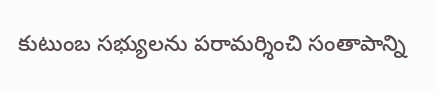కుటుంబ సభ్యులను పరామర్శించి సంతాపాన్ని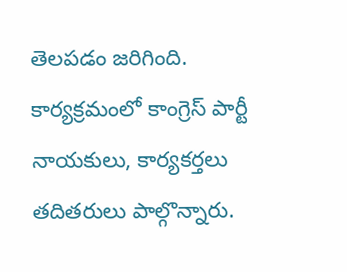తెలపడం జరిగింది.
కార్యక్రమంలో కాంగ్రెస్ పార్టీ నాయకులు, కార్యకర్తలు తదితరులు పాల్గొన్నారు.